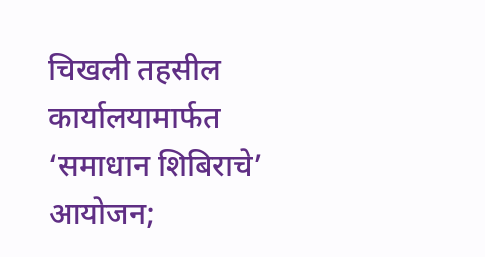चिखली तहसील कार्यालयामार्फत ‘समाधान शिबिराचे’ आयोजन;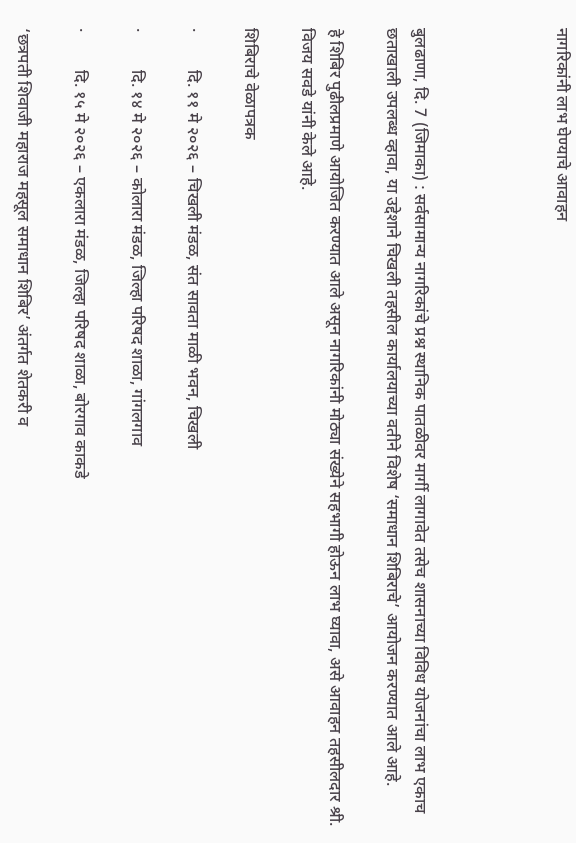नागरिकांनी लाभ घेण्याचे आवाहन




बुलढाणा, दि. 7 (जिमाका) : सर्वसामान्य नागरिकांचे प्रश्न स्थानिक पातळीवर मार्गी लागावेत तसेच शासनाच्या विविध योजनांचा लाभ एकाच छताखाली उपलब्ध व्हावा, या उद्देशाने चिखली तहसील कार्यालयाच्या वतीने विशेष ‘समाधान शिबिराचे’ आयोजन करण्यात आले आहे.

हे शिबिर पुढीलप्रमाणे आयोजित करण्यात आले असून नागरिकांनी मोठ्या संख्येने सहभागी होऊन लाभ घ्यावा, असे आवाहन तहसीलदार श्री. विजय सवडे यांनी केले आहे.

शिबिराचे वेळापत्रक

·         दि. ११ मे २०२६ – चिखली मंडळ, संत सावता माळी भवन, चिखली

·         दि. १४ मे २०२६ – कोलारा मंडळ, जिल्हा परिषद शाळा, गांगलगाव

·         दि. १५ मे २०२६ – एकलारा मंडळ, जिल्हा परिषद शाळा, बोरगाव काकडे

‘छत्रपती शिवाजी महाराज महसूल समाधान शिबिर’ अंतर्गत शेतकरी व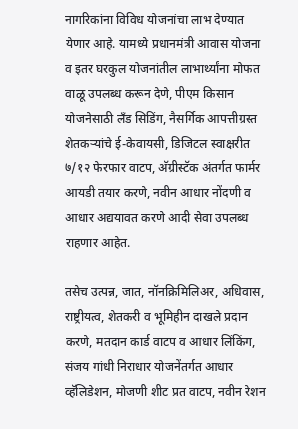नागरिकांना विविध योजनांचा लाभ देण्यात येणार आहे. यामध्ये प्रधानमंत्री आवास योजना व इतर घरकुल योजनांतील लाभार्थ्यांना मोफत वाळू उपलब्ध करून देणे, पीएम किसान योजनेसाठी लँड सिडिंग, नैसर्गिक आपत्तीग्रस्त शेतकऱ्यांचे ई-केवायसी, डिजिटल स्वाक्षरीत ७/१२ फेरफार वाटप, अ‍ॅग्रीस्टॅक अंतर्गत फार्मर आयडी तयार करणे, नवीन आधार नोंदणी व आधार अद्ययावत करणे आदी सेवा उपलब्ध राहणार आहेत.

तसेच उत्पन्न, जात, नॉनक्रिमिलिअर, अधिवास, राष्ट्रीयत्व, शेतकरी व भूमिहीन दाखले प्रदान करणे, मतदान कार्ड वाटप व आधार लिंकिंग, संजय गांधी निराधार योजनेंतर्गत आधार व्हॅलिडेशन, मोजणी शीट प्रत वाटप, नवीन रेशन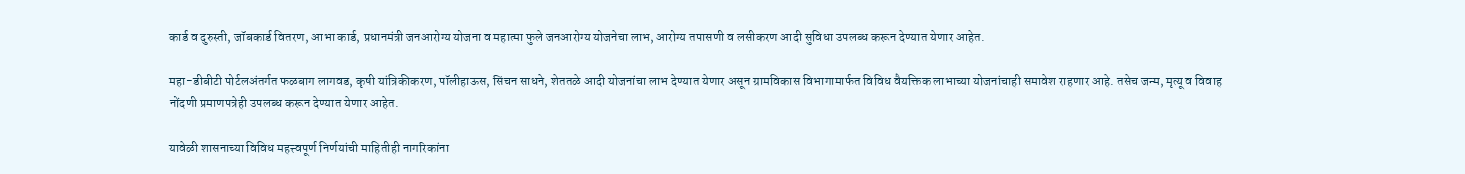कार्ड व दुरुस्ती, जॉबकार्ड वितरण, आभा कार्ड, प्रधानमंत्री जनआरोग्य योजना व महात्मा फुले जनआरोग्य योजनेचा लाभ, आरोग्य तपासणी व लसीकरण आदी सुविधा उपलब्ध करून देण्यात येणार आहेत.

महा-डीबीटी पोर्टलअंतर्गत फळबाग लागवड, कृषी यांत्रिकीकरण, पॉलीहाऊस, सिंचन साधने, शेततळे आदी योजनांचा लाभ देण्यात येणार असून ग्रामविकास विभागामार्फत विविध वैयक्तिक लाभाच्या योजनांचाही समावेश राहणार आहे. तसेच जन्म, मृत्यू व विवाह नोंदणी प्रमाणपत्रेही उपलब्ध करून देण्यात येणार आहेत.

यावेळी शासनाच्या विविध महत्त्वपूर्ण निर्णयांची माहितीही नागरिकांना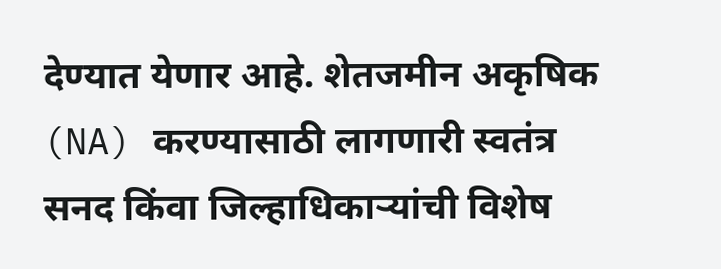देण्यात येणार आहे. शेतजमीन अकृषिक (NA) करण्यासाठी लागणारी स्वतंत्र सनद किंवा जिल्हाधिकाऱ्यांची विशेष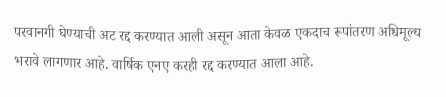परवानगी घेण्याची अट रद्द करण्यात आली असून आता केवळ एकदाच रूपांतरण अधिमूल्य भरावे लागणार आहे. वार्षिक एनए करही रद्द करण्यात आला आहे.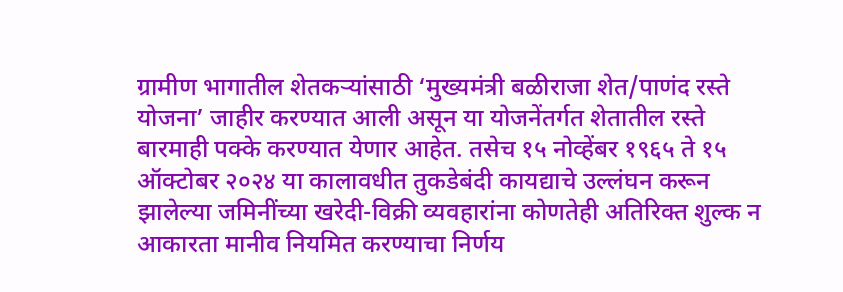ग्रामीण भागातील शेतकऱ्यांसाठी ‘मुख्यमंत्री बळीराजा शेत/पाणंद रस्ते योजना’ जाहीर करण्यात आली असून या योजनेंतर्गत शेतातील रस्ते बारमाही पक्के करण्यात येणार आहेत. तसेच १५ नोव्हेंबर १९६५ ते १५ ऑक्टोबर २०२४ या कालावधीत तुकडेबंदी कायद्याचे उल्लंघन करून झालेल्या जमिनींच्या खरेदी-विक्री व्यवहारांना कोणतेही अतिरिक्त शुल्क न आकारता मानीव नियमित करण्याचा निर्णय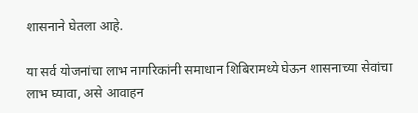शासनाने घेतला आहे.

या सर्व योजनांचा लाभ नागरिकांनी समाधान शिबिरामध्ये घेऊन शासनाच्या सेवांचा लाभ घ्यावा, असे आवाहन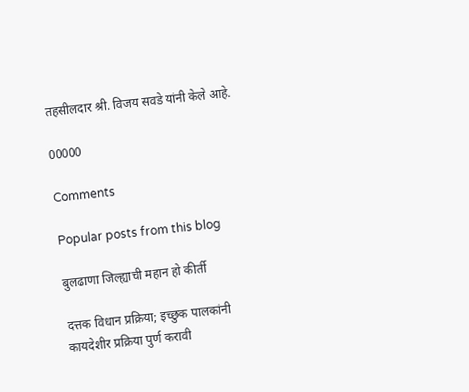तहसीलदार श्री. विजय सवडे यांनी केले आहे.

00000

Comments

Popular posts from this blog

बुलढाणा जिल्ह्याची महान हो कीर्ती

दत्तक विधान प्रक्रिया; इच्छुक पालकांनी कायदेशीर प्रक्रिया पुर्ण करावी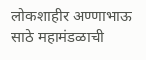लोकशाहीर अण्णाभाऊ साठे महामंडळाची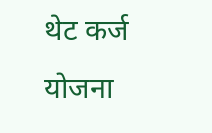थेट कर्ज योजना